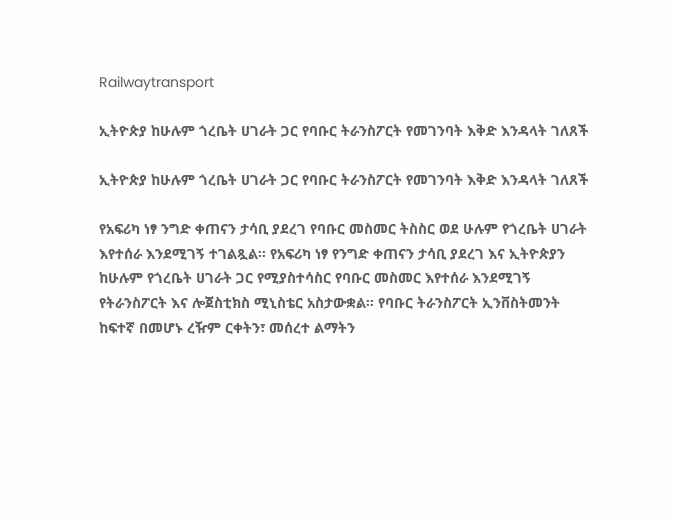Railwaytransport

ኢትዮጵያ ከሁሉም ጎረቤት ሀገራት ጋር የባቡር ትራንስፖርት የመገንባት እቅድ እንዳላት ገለጸች

ኢትዮጵያ ከሁሉም ጎረቤት ሀገራት ጋር የባቡር ትራንስፖርት የመገንባት እቅድ እንዳላት ገለጸች

የአፍሪካ ነፃ ንግድ ቀጠናን ታሳቢ ያደረገ የባቡር መስመር ትስስር ወደ ሁሉም የጎረቤት ሀገራት እየተሰራ እንደሚገኝ ተገልጿል። የአፍሪካ ነፃ የንግድ ቀጠናን ታሳቢ ያደረገ እና ኢትዮጵያን ከሁሉም የጎረቤት ሀገራት ጋር የሚያስተሳስር የባቡር መስመር እየተሰራ እንደሚገኝ የትራንስፖርት እና ሎጀስቲክስ ሚኒስቴር አስታውቋል። የባቡር ትራንስፖርት ኢንቨስትመንት ከፍተኛ በመሆኑ ረዥም ርቀትን፣ መሰረተ ልማትን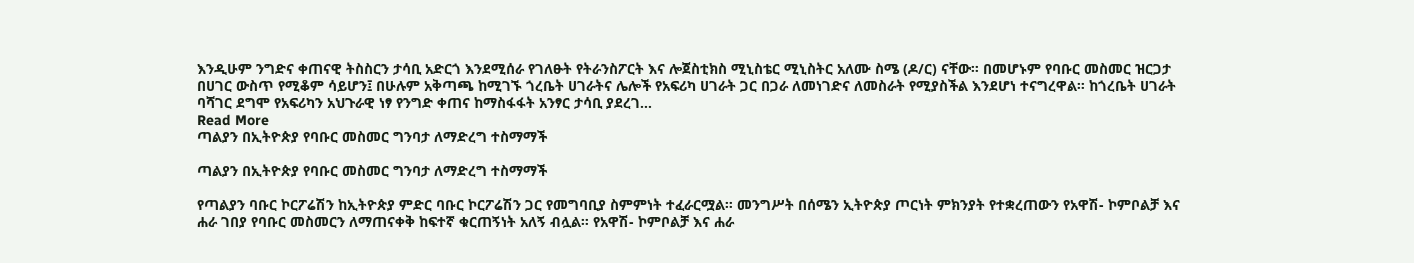እንዲሁም ንግድና ቀጠናዊ ትስስርን ታሳቢ አድርጎ እንደሚሰራ የገለፁት የትራንስፖርት እና ሎጀስቲክስ ሚኒስቴር ሚኒስትር አለሙ ስሜ (ዶ/ር) ናቸው። በመሆኑም የባቡር መስመር ዝርጋታ በሀገር ውስጥ የሚቆም ሳይሆን፤ በሁሉም አቅጣጫ ከሚገኙ ጎረቤት ሀገራትና ሌሎች የአፍሪካ ሀገራት ጋር በጋራ ለመነገድና ለመስራት የሚያስችል እንደሆነ ተናግረዋል። ከጎረቤት ሀገራት ባሻገር ደግሞ የአፍሪካን አህጉራዊ ነፃ የንግድ ቀጠና ከማስፋፋት አንፃር ታሳቢ ያደረገ…
Read More
ጣልያን በኢትዮጵያ የባቡር መስመር ግንባታ ለማድረግ ተስማማች

ጣልያን በኢትዮጵያ የባቡር መስመር ግንባታ ለማድረግ ተስማማች

የጣልያን ባቡር ኮርፖሬሽን ከኢትዮጵያ ምድር ባቡር ኮርፖሬሽን ጋር የመግባቢያ ስምምነት ተፈራርሟል። መንግሥት በሰሜን ኢትዮጵያ ጦርነት ምክንያት የተቋረጠውን የአዋሽ- ኮምቦልቻ እና ሐራ ገበያ የባቡር መስመርን ለማጠናቀቅ ከፍተኛ ቁርጠኝነት አለኝ ብሏል። የአዋሽ- ኮምቦልቻ እና ሐራ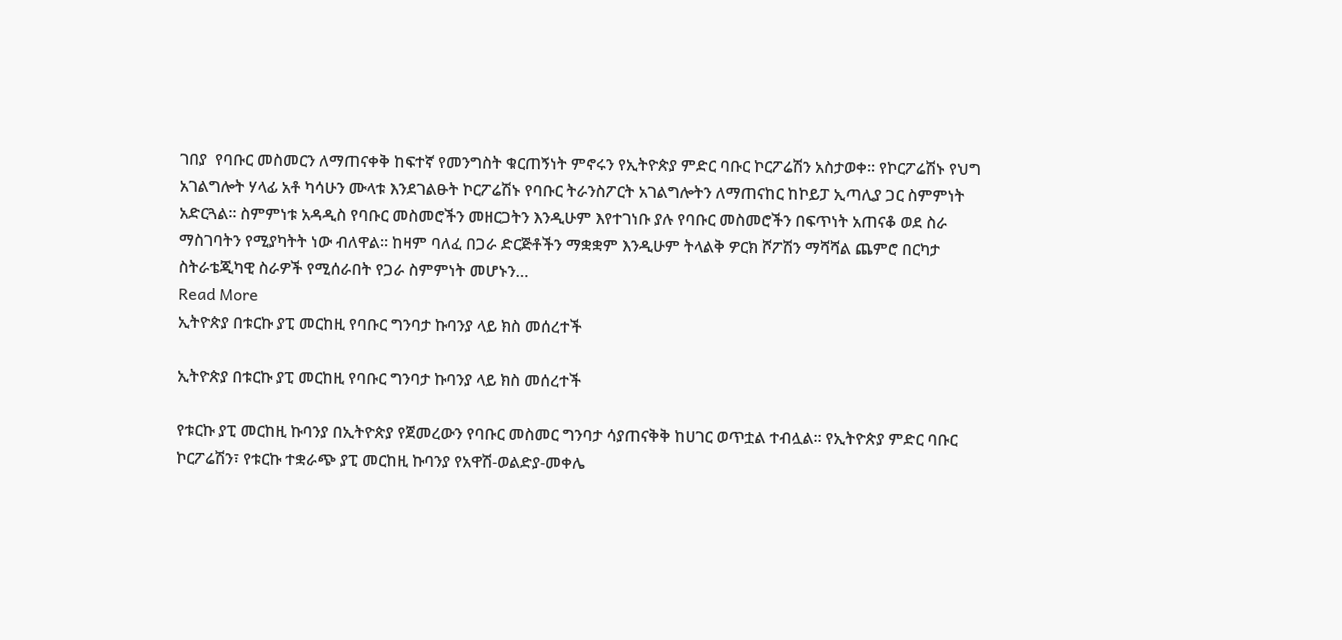ገበያ  የባቡር መስመርን ለማጠናቀቅ ከፍተኛ የመንግስት ቁርጠኝነት ምኖሩን የኢትዮጵያ ምድር ባቡር ኮርፖሬሽን አስታወቀ። የኮርፖሬሽኑ የህግ አገልግሎት ሃላፊ አቶ ካሳሁን ሙላቱ እንደገልፁት ኮርፖሬሽኑ የባቡር ትራንስፖርት አገልግሎትን ለማጠናከር ከኮይፓ ኢጣሊያ ጋር ስምምነት አድርጓል። ስምምነቱ አዳዲስ የባቡር መስመሮችን መዘርጋትን እንዲሁም እየተገነቡ ያሉ የባቡር መስመሮችን በፍጥነት አጠናቆ ወደ ስራ ማስገባትን የሚያካትት ነው ብለዋል። ከዛም ባለፈ በጋራ ድርጅቶችን ማቋቋም እንዲሁም ትላልቅ ዎርክ ሾፖሽን ማሻሻል ጨምሮ በርካታ ስትራቴጂካዊ ስራዎች የሚሰራበት የጋራ ስምምነት መሆኑን…
Read More
ኢትዮጵያ በቱርኩ ያፒ መርከዚ የባቡር ግንባታ ኩባንያ ላይ ክስ መሰረተች

ኢትዮጵያ በቱርኩ ያፒ መርከዚ የባቡር ግንባታ ኩባንያ ላይ ክስ መሰረተች

የቱርኩ ያፒ መርከዚ ኩባንያ በኢትዮጵያ የጀመረውን የባቡር መስመር ግንባታ ሳያጠናቅቅ ከሀገር ወጥቷል ተብሏል፡፡ የኢትዮጵያ ምድር ባቡር ኮርፖሬሽን፣ የቱርኩ ተቋራጭ ያፒ መርከዚ ኩባንያ የአዋሽ-ወልድያ-መቀሌ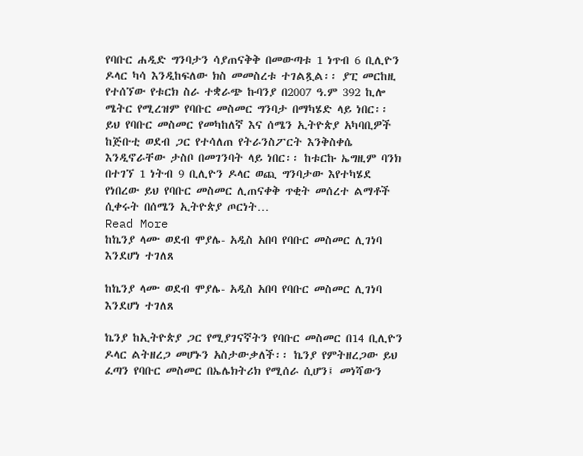የባቡር ሐዲድ ግንባታን ሳያጠናቅቅ በመውጣቱ 1 ነጥብ 6 ቢሊዮን ዶላር ካሳ እንዲከፍለው ክስ መመስረቱ ተገልጿል፡፡ ያፒ መርከዚ የተሰኘው የቱርክ ስራ ተቋራጭ ኩባንያ በ2007 ዓ.ም 392 ኪሎ ሜትር የሚረዝም የባቡር መስመር ግንባታ በማካሄድ ላይ ነበር፡፡ ይህ የባቡር መስመር የመካከለኛ እና ሰሜን ኢትዮጵያ አካባቢዎች ከጅቡቲ ወደብ ጋር የተሳለጠ የትራንስፖርት እንቅስቀሴ እንዲኖራቸው ታስቦ በመገንባት ላይ ነበር፡፡ ከቱርኩ ኤግዚም ባንክ በተገኘ 1 ነትብ 9 ቢሊዮን ዶላር ወጪ ግንባታው እየተካሄደ የነበረው ይህ የባቡር መስመር ሊጠናቀቅ ጥቂት መሰረተ ልማቶች ሲቀሩት በሰሜን ኢትዮጵያ ጦርነት…
Read More
ከኬንያ ላሙ ወደብ ሞያሌ- አዲስ አበባ የባቡር መስመር ሊገነባ እንደሆነ ተገለጸ

ከኬንያ ላሙ ወደብ ሞያሌ- አዲስ አበባ የባቡር መስመር ሊገነባ እንደሆነ ተገለጸ

ኬንያ ከኢትዮጵያ ጋር የሚያገናኛትን የባቡር መስመር በ14 ቢሊዮን ዶላር ልትዘረጋ መሆኑን አስታውቃለች፡፡ ኬንያ የምትዘረጋው ይህ ፈጣን የባቡር መስመር በኤሌክትሪክ የሚሰራ ሲሆን፤ መነሻውን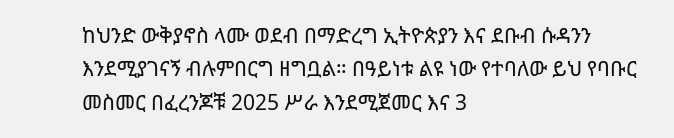ከህንድ ውቅያኖስ ላሙ ወደብ በማድረግ ኢትዮጵያን እና ደቡብ ሱዳንን እንደሚያገናኝ ብሉምበርግ ዘግቧል። በዓይነቱ ልዩ ነው የተባለው ይህ የባቡር መስመር በፈረንጆቹ 2025 ሥራ እንደሚጀመር እና 3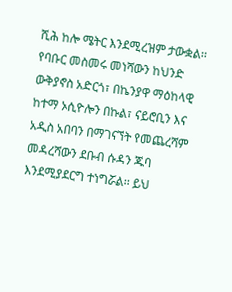ሺሕ ከሎ ሜትር እንደሚረዝም ታውቋል፡፡ የባቡር መስመሩ መነሻውን ከህንድ ውቅያኖስ አድርጎ፣ በኬንያዋ ማዕከላዊ ከተማ ኦሲዮሎን በኩል፣ ናይሮቢን እና አዲስ አበባን በማገናኘት የመጨረሻም መዳረሻውን ደቡብ ሱዳን ጁባ እንደሚያደርግ ተነግሯል፡፡ ይህ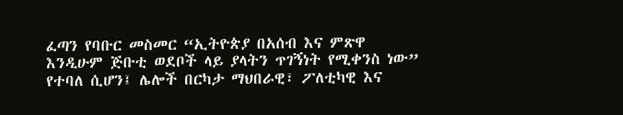ፈጣን የባቡር መስመር “ኢትዮጵያ በአሰብ እና ምጽዋ እንዲሁም ጅቡቲ ወደቦች ላይ ያላትን ጥገኝነት የሚቀንስ ነው” የተባለ ሲሆን፤ ሌሎች በርካታ ማህበራዊ፣ ፖለቲካዊ እና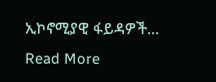ኢኮኖሚያዊ ፋይዳዎች…
Read More